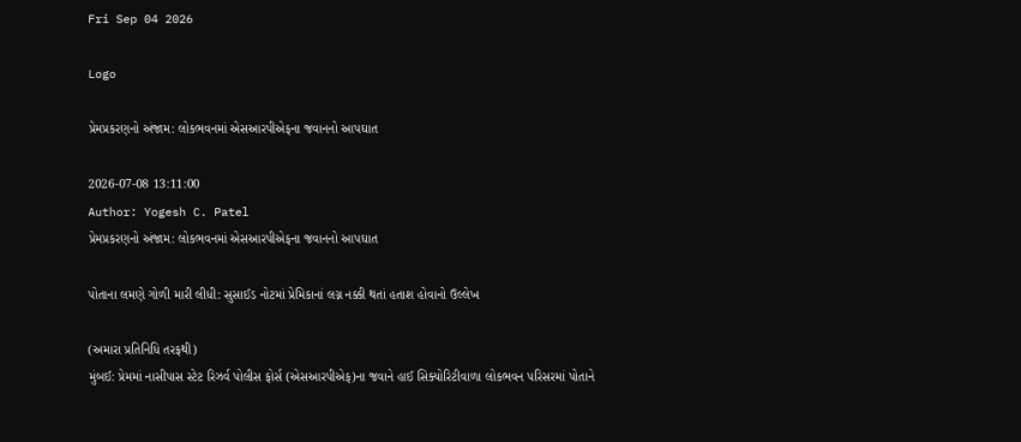Fri Sep 04 2026

Logo

પ્રેમપ્રકરણનો અંજામ: લોકભવનમાં એસઆરપીએફના જવાનનો આપઘાત

2026-07-08 13:11:00
Author: Yogesh C. Patel
પ્રેમપ્રકરણનો અંજામ: લોકભવનમાં એસઆરપીએફના જવાનનો આપઘાત

પોતાના લમણે ગોળી મારી લીધી: સુસાઈડ નોટમાં પ્રેમિકાનાં લગ્ન નક્કી થતાં હતાશ હોવાનો ઉલ્લેખ

(અમારા પ્રતિનિધિ તરફથી)
મુંબઈ: પ્રેમમાં નાસીપાસ સ્ટેટ રિઝર્વ પોલીસ ફોર્સ (એસઆરપીએફ)ના જવાને હાઈ સિક્યોરિટીવાળા લોકભવન પરિસરમાં પોતાને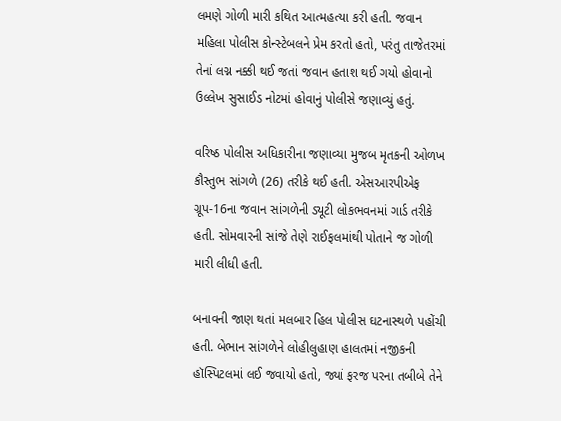લમણે ગોળી મારી કથિત આત્મહત્યા કરી હતી. જવાન મહિલા પોલીસ કોન્સ્ટેબલને પ્રેમ કરતો હતો, પરંતુ તાજેતરમાં તેનાં લગ્ન નક્કી થઈ જતાં જવાન હતાશ થઈ ગયો હોવાનો ઉલ્લેખ સુસાઈડ નોટમાં હોવાનું પોલીસે જણાવ્યું હતું.

વરિષ્ઠ પોલીસ અધિકારીના જણાવ્યા મુજબ મૃતકની ઓળખ કૌસ્તુભ સાંગળે (26) તરીકે થઈ હતી. એસઆરપીએફ ગ્રૂપ-16ના જવાન સાંગળેની ડ્યૂટી લોકભવનમાં ગાર્ડ તરીકે હતી. સોમવારની સાંજે તેણે રાઈફલમાંથી પોતાને જ ગોળી મારી લીધી હતી.

બનાવની જાણ થતાં મલબાર હિલ પોલીસ ઘટનાસ્થળે પહોંચી હતી. બેભાન સાંગળેને લોહીલુહાણ હાલતમાં નજીકની હૉસ્પિટલમાં લઈ જવાયો હતો, જ્યાં ફરજ પરના તબીબે તેને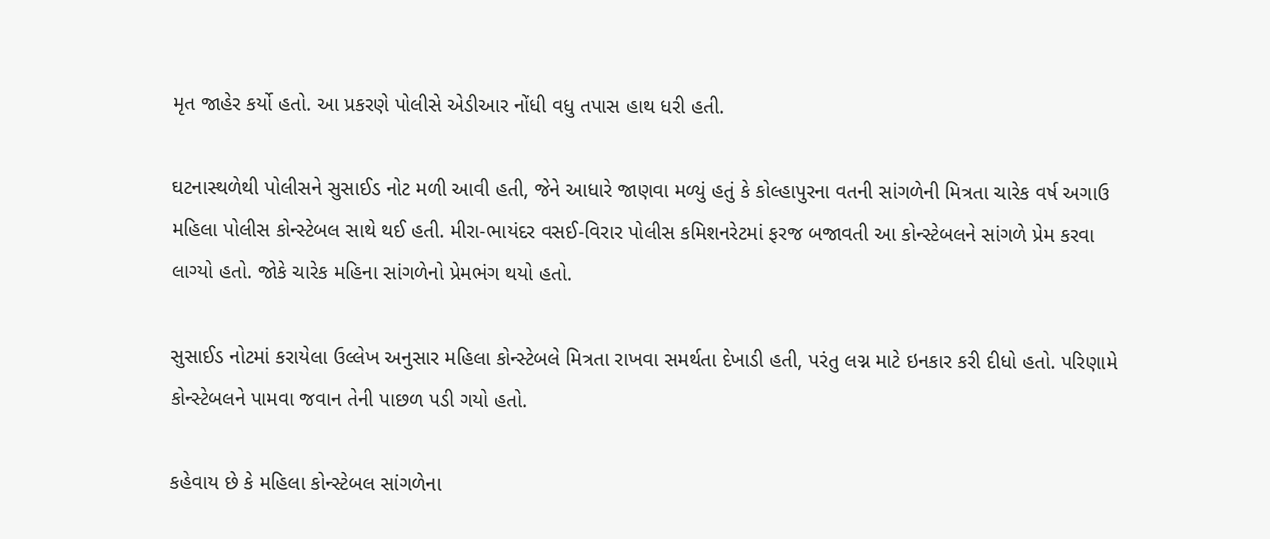મૃત જાહેર કર્યો હતો. આ પ્રકરણે પોલીસે એડીઆર નોંધી વધુ તપાસ હાથ ધરી હતી.

ઘટનાસ્થળેથી પોલીસને સુસાઈડ નોટ મળી આવી હતી, જેને આધારે જાણવા મળ્યું હતું કે કોલ્હાપુરના વતની સાંગળેની મિત્રતા ચારેક વર્ષ અગાઉ મહિલા પોલીસ કોન્સ્ટેબલ સાથે થઈ હતી. મીરા-ભાયંદર વસઈ-વિરાર પોલીસ કમિશનરેટમાં ફરજ બજાવતી આ કોન્સ્ટેબલને સાંગળે પ્રેમ કરવા લાગ્યો હતો. જોકે ચારેક મહિના સાંગળેનો પ્રેમભંગ થયો હતો.

સુસાઈડ નોટમાં કરાયેલા ઉલ્લેખ અનુસાર મહિલા કોન્સ્ટેબલે મિત્રતા રાખવા સમર્થતા દેખાડી હતી, પરંતુ લગ્ન માટે ઇનકાર કરી દીધો હતો. પરિણામે કોન્સ્ટેબલને પામવા જવાન તેની પાછળ પડી ગયો હતો.

કહેવાય છે કે મહિલા કોન્સ્ટેબલ સાંગળેના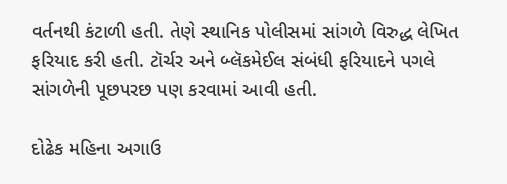વર્તનથી કંટાળી હતી. તેણે સ્થાનિક પોલીસમાં સાંગળે વિરુદ્ધ લેખિત ફરિયાદ કરી હતી. ટૉર્ચર અને બ્લૅકમેઈલ સંબંધી ફરિયાદને પગલે સાંગળેની પૂછપરછ પણ કરવામાં આવી હતી.

દોઢેક મહિના અગાઉ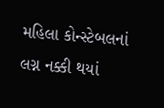મહિલા કોન્સ્ટેબલનાં લગ્ન નક્કી થયાં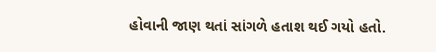હોવાની જાણ થતાં સાંગળે હતાશ થઈ ગયો હતો.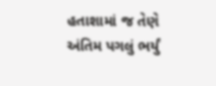હતાશામાં જ તેણે અંતિમ પગલું ભર્યું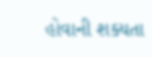હોવાની શક્યતા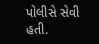પોલીસે સેવી હતી.